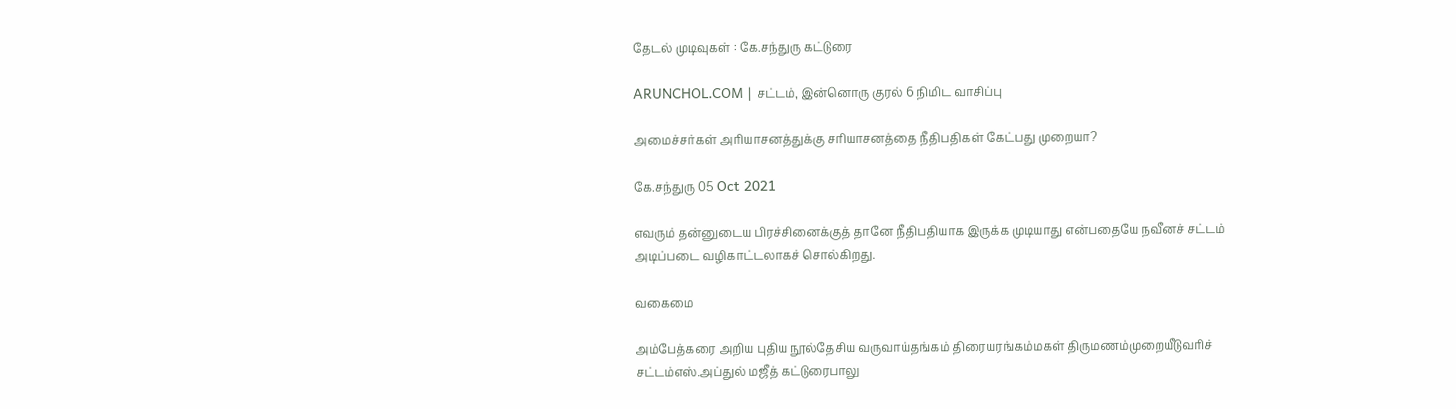தேடல் முடிவுகள் : கே.சந்துரு கட்டுரை

ARUNCHOL.COM | சட்டம், இன்னொரு குரல் 6 நிமிட வாசிப்பு

அமைச்சர்கள் அரியாசனத்துக்கு சரியாசனத்தை நீதிபதிகள் கேட்பது முறையா?

கே.சந்துரு 05 Oct 2021

எவரும் தன்னுடைய பிரச்சினைக்குத் தானே நீதிபதியாக இருக்க முடியாது என்பதையே நவீனச் சட்டம் அடிப்படை வழிகாட்டலாகச் சொல்கிறது.

வகைமை

அம்பேத்கரை அறிய புதிய நூல்தேசிய வருவாய்தங்கம் திரையரங்கம்மகள் திருமணம்முறையீடுவரிச் சட்டம்எஸ்.அப்துல் மஜீத் கட்டுரைபாலு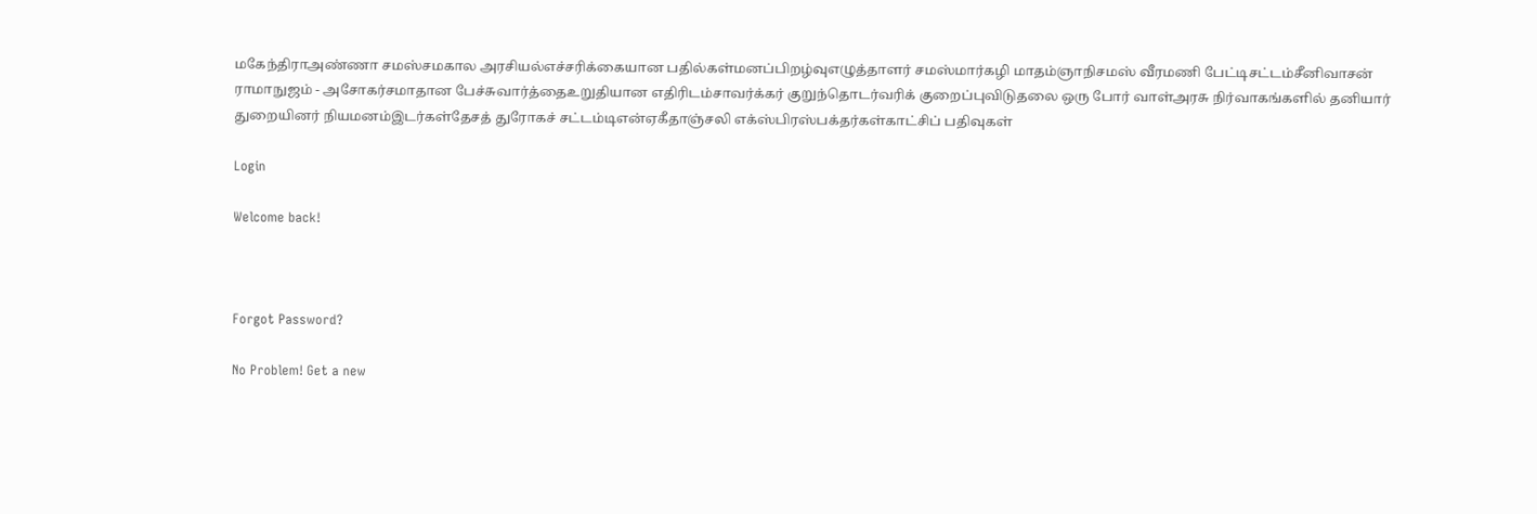மகேந்திராஅண்ணா சமஸ்சமகால அரசியல்எச்சரிக்கையான பதில்கள்மனப்பிறழ்வுஎழுத்தாளர் சமஸ்மார்கழி மாதம்ஞாநிசமஸ் வீரமணி பேட்டிசட்டம்சீனிவாசன் ராமாநுஜம் - அசோகர்சமாதான பேச்சுவார்த்தைஉறுதியான எதிரிடம்சாவர்க்கர் குறுந்தொடர்வரிக் குறைப்புவிடுதலை ஒரு போர் வாள்அரசு நிர்வாகங்களில் தனியார் துறையினர் நியமனம்இடர்கள்தேசத் துரோகச் சட்டம்டிஎன்ஏகீதாஞ்சலி எக்ஸ்பிரஸ்பக்தர்கள்காட்சிப் பதிவுகள்

Login

Welcome back!



Forgot Password?

No Problem! Get a new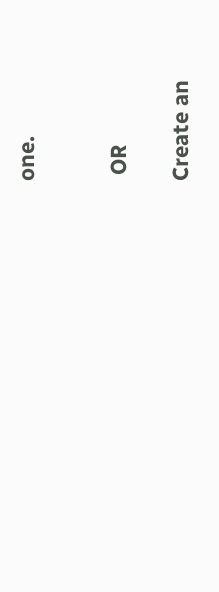one.


 OR

Create an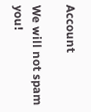Account

We will not spam you!